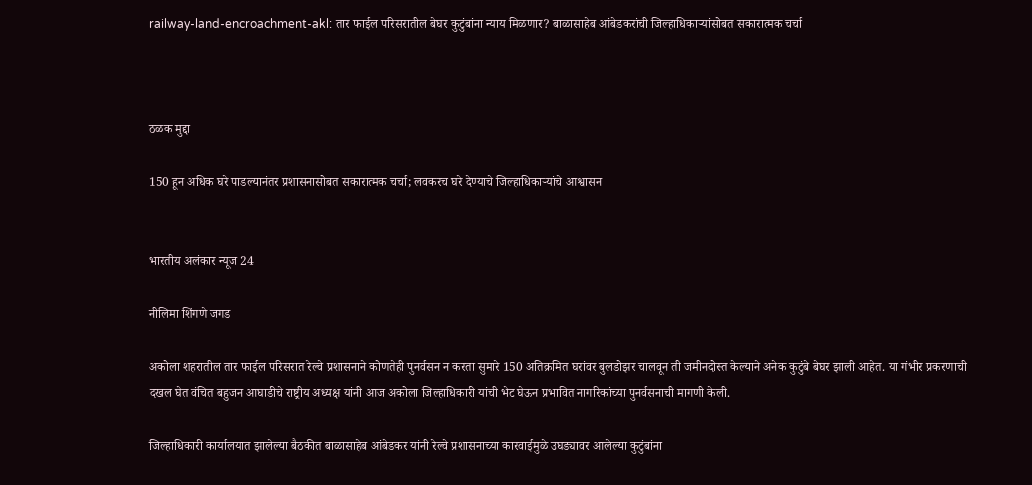railway-land-encroachment-akl: तार फाईल परिसरातील बेघर कुटुंबांना न्याय मिळणार? बाळासाहेब आंबेडकरांची जिल्हाधिकाऱ्यांसोबत सकारात्मक चर्चा



ठळक मुद्दा

150 हून अधिक घरे पाडल्यानंतर प्रशासनासोबत सकारात्मक चर्चा; लवकरच घरे देण्याचे जिल्हाधिकाऱ्यांचे आश्वासन


भारतीय अलंकार न्यूज 24

नीलिमा शिंगणे जगड

अकोला शहरातील तार फाईल परिसरात रेल्वे प्रशासनाने कोणतेही पुनर्वसन न करता सुमारे 150 अतिक्रमित घरांवर बुलडोझर चालवून ती जमीनदोस्त केल्याने अनेक कुटुंबे बेघर झाली आहेत. या गंभीर प्रकरणाची दखल घेत वंचित बहुजन आघाडीचे राष्ट्रीय अध्यक्ष यांनी आज अकोला जिल्हाधिकारी यांची भेट घेऊन प्रभावित नागरिकांच्या पुनर्वसनाची मागणी केली.

जिल्हाधिकारी कार्यालयात झालेल्या बैठकीत बाळासाहेब आंबेडकर यांनी रेल्वे प्रशासनाच्या कारवाईमुळे उघड्यावर आलेल्या कुटुंबांना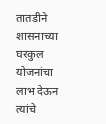तातडीने शासनाच्या घरकुल योजनांचा लाभ देऊन त्यांचे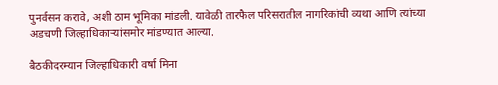पुनर्वसन करावे, अशी ठाम भूमिका मांडली. यावेळी तारफैल परिसरातील नागरिकांची व्यथा आणि त्यांच्या अडचणी जिल्हाधिकाऱ्यांसमोर मांडण्यात आल्या.

बैठकीदरम्यान जिल्हाधिकारी वर्षा मिना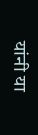यांनी या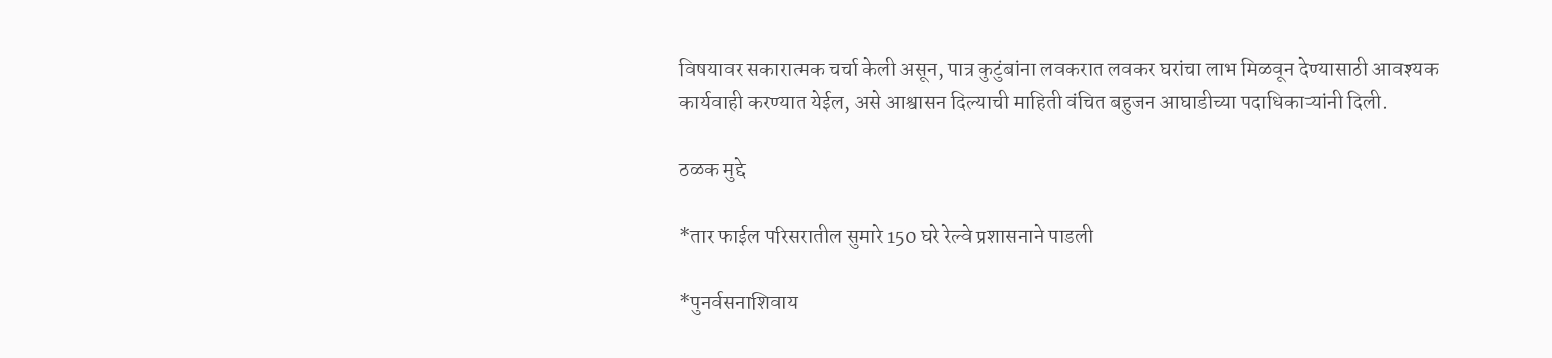विषयावर सकारात्मक चर्चा केली असून, पात्र कुटुंबांना लवकरात लवकर घरांचा लाभ मिळवून देण्यासाठी आवश्यक कार्यवाही करण्यात येईल, असे आश्वासन दिल्याची माहिती वंचित बहुजन आघाडीच्या पदाधिकाऱ्यांनी दिली.

ठळक मुद्दे

*तार फाईल परिसरातील सुमारे 150 घरे रेल्वे प्रशासनाने पाडली

*पुनर्वसनाशिवाय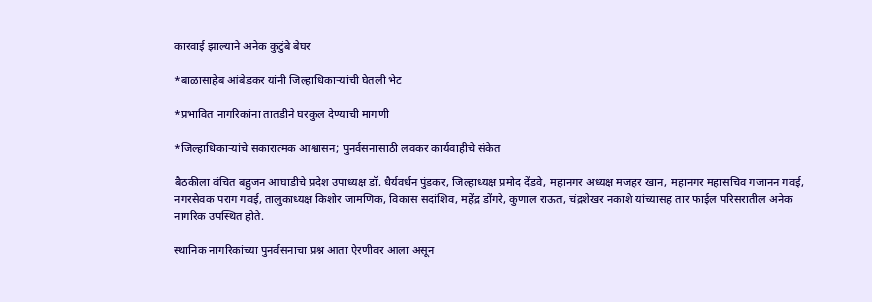कारवाई झाल्याने अनेक कुटुंबे बेघर

*बाळासाहेब आंबेडकर यांनी जिल्हाधिकाऱ्यांची घेतली भेट

*प्रभावित नागरिकांना तातडीने घरकुल देण्याची मागणी

*जिल्हाधिकाऱ्यांचे सकारात्मक आश्वासन; पुनर्वसनासाठी लवकर कार्यवाहीचे संकेत

बैठकीला वंचित बहुजन आघाडीचे प्रदेश उपाध्यक्ष डॉ. धैर्यवर्धन पुंडकर, जिल्हाध्यक्ष प्रमोद देंडवे, महानगर अध्यक्ष मजहर खान, महानगर महासचिव गजानन गवई, नगरसेवक पराग गवई, तालुकाध्यक्ष किशोर जामणिक, विकास सदांशिव, महेंद्र डोंगरे, कुणाल राऊत, चंद्रशेखर नकाशे यांच्यासह तार फाईल परिसरातील अनेक नागरिक उपस्थित होते.

स्थानिक नागरिकांच्या पुनर्वसनाचा प्रश्न आता ऐरणीवर आला असून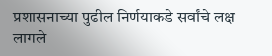प्रशासनाच्या पुढील निर्णयाकडे सर्वांचे लक्ष लागले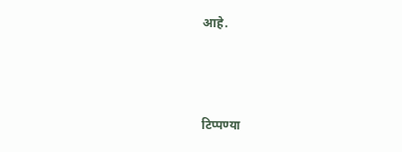आहे.




टिप्पण्या